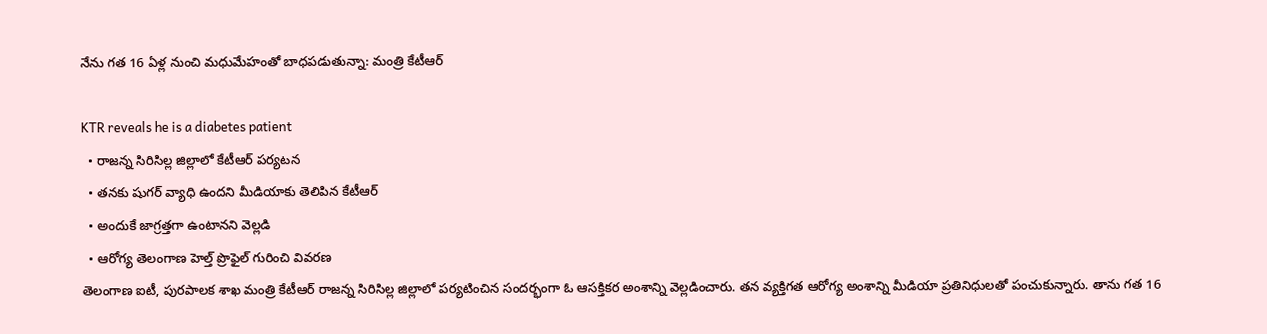నేను గత 16 ఏళ్ల నుంచి మధుమేహంతో బాధపడుతున్నా: మంత్రి కేటీఆర్

KTR reveals he is a diabetes patient
  • రాజన్న సిరిసిల్ల జిల్లాలో కేటీఆర్ పర్యటన
  • తనకు షుగర్ వ్యాధి ఉందని మీడియాకు తెలిపిన కేటీఆర్
  • అందుకే జాగ్రత్తగా ఉంటానని వెల్లడి
  • ఆరోగ్య తెలంగాణ హెల్త్ ప్రొఫైల్ గురించి వివరణ
తెలంగాణ ఐటీ, పురపాలక శాఖ మంత్రి కేటీఆర్ రాజన్న సిరిసిల్ల జిల్లాలో పర్యటించిన సందర్భంగా ఓ ఆసక్తికర అంశాన్ని వెల్లడించారు. తన వ్యక్తిగత ఆరోగ్య అంశాన్ని మీడియా ప్రతినిధులతో పంచుకున్నారు. తాను గత 16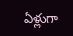ఏళ్లుగా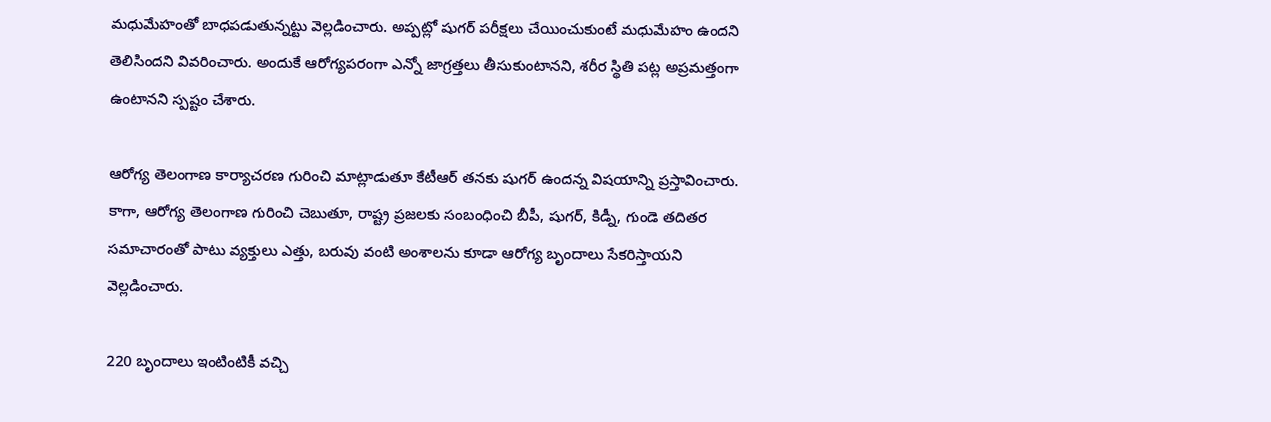మధుమేహంతో బాధపడుతున్నట్టు వెల్లడించారు. అప్పట్లో షుగర్ పరీక్షలు చేయించుకుంటే మధుమేహం ఉందని తెలిసిందని వివరించారు. అందుకే ఆరోగ్యపరంగా ఎన్నో జాగ్రత్తలు తీసుకుంటానని, శరీర స్థితి పట్ల అప్రమత్తంగా ఉంటానని స్పష్టం చేశారు.

ఆరోగ్య తెలంగాణ కార్యాచరణ గురించి మాట్లాడుతూ కేటీఆర్ తనకు షుగర్ ఉందన్న విషయాన్ని ప్రస్తావించారు. కాగా, ఆరోగ్య తెలంగాణ గురించి చెబుతూ, రాష్ట్ర ప్రజలకు సంబంధించి బీపీ, షుగర్, కిడ్నీ, గుండె తదితర సమాచారంతో పాటు వ్యక్తులు ఎత్తు, బరువు వంటి అంశాలను కూడా ఆరోగ్య బృందాలు సేకరిస్తాయని వెల్లడించారు.

220 బృందాలు ఇంటింటికీ వచ్చి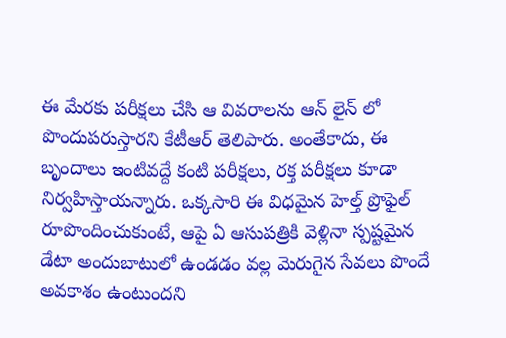ఈ మేరకు పరీక్షలు చేసి ఆ వివరాలను ఆన్ లైన్ లో పొందుపరుస్తారని కేటీఆర్ తెలిపారు. అంతేకాదు, ఈ బృందాలు ఇంటివద్దే కంటి పరీక్షలు, రక్త పరీక్షలు కూడా నిర్వహిస్తాయన్నారు. ఒక్కసారి ఈ విధమైన హెల్త్ ప్రొఫైల్ రూపొందించుకుంటే, ఆపై ఏ ఆసుపత్రికి వెళ్లినా స్పష్టమైన డేటా అందుబాటులో ఉండడం వల్ల మెరుగైన సేవలు పొందే అవకాశం ఉంటుందని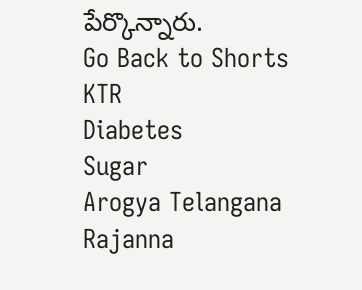పేర్కొన్నారు.
Go Back to Shorts
KTR
Diabetes
Sugar
Arogya Telangana
Rajanna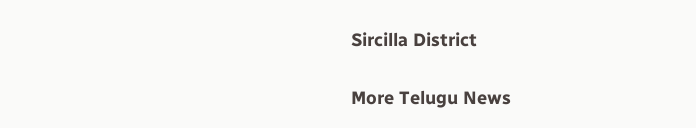Sircilla District

More Telugu News